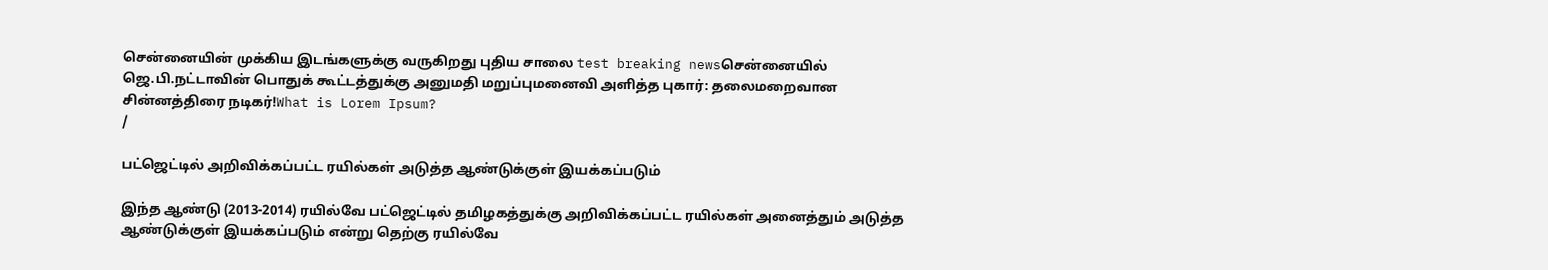சென்னையின் முக்கிய இடங்களுக்கு வருகிறது புதிய சாலை test breaking newsசென்னையில் ஜெ.பி.நட்டாவின் பொதுக் கூட்டத்துக்கு அனுமதி மறுப்புமனைவி அளித்த புகார்: தலைமறைவான சின்னத்திரை நடிகர்!What is Lorem Ipsum?
/

பட்ஜெட்டில் அறிவிக்கப்பட்ட ரயில்கள் அடுத்த ஆண்டுக்குள் இயக்கப்படும்

இந்த ஆண்டு (2013-2014) ரயில்வே பட்ஜெட்டில் தமிழகத்துக்கு அறிவிக்கப்பட்ட ரயில்கள் அனைத்தும் அடுத்த ஆண்டுக்குள் இயக்கப்படும் என்று தெற்கு ரயில்வே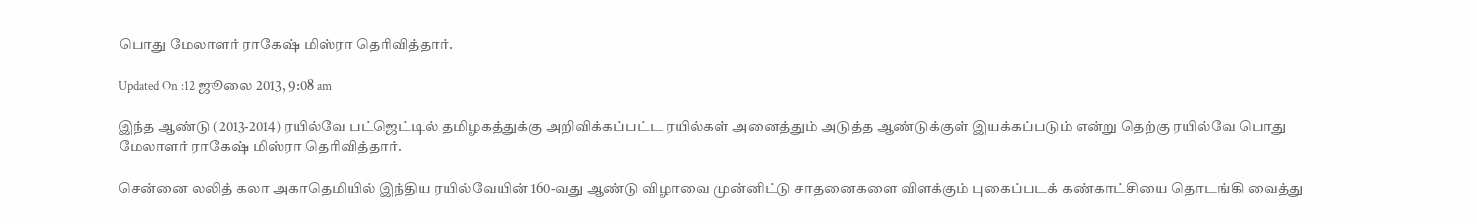பொது மேலாளர் ராகேஷ் மிஸ்ரா தெரிவித்தார்.

Updated On :12 ஜூலை 2013, 9:08 am

இந்த ஆண்டு (2013-2014) ரயில்வே பட்ஜெட்டில் தமிழகத்துக்கு அறிவிக்கப்பட்ட ரயில்கள் அனைத்தும் அடுத்த ஆண்டுக்குள் இயக்கப்படும் என்று தெற்கு ரயில்வே பொது மேலாளர் ராகேஷ் மிஸ்ரா தெரிவித்தார்.

சென்னை லலித் கலா அகாதெமியில் இந்திய ரயில்வேயின் 160-வது ஆண்டு விழாவை முன்னிட்டு சாதனைகளை விளக்கும் புகைப்படக் கண்காட்சியை தொடங்கி வைத்து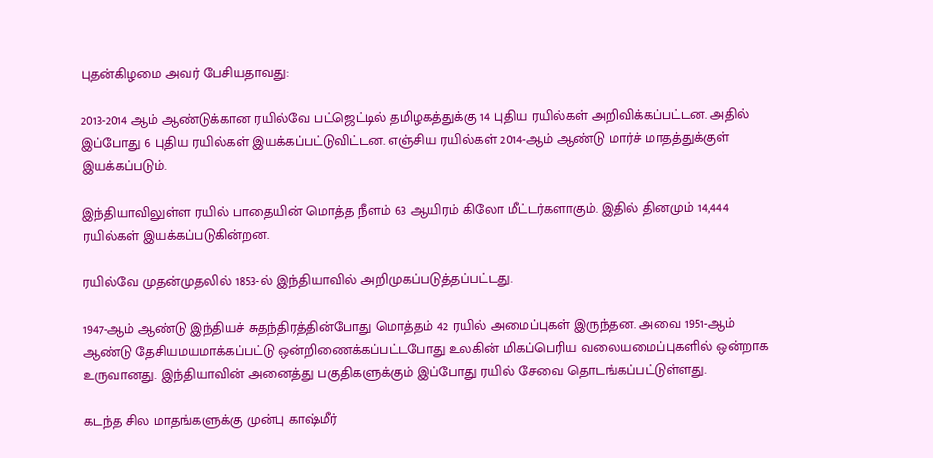புதன்கிழமை அவர் பேசியதாவது:

2013-2014 ஆம் ஆண்டுக்கான ரயில்வே பட்ஜெட்டில் தமிழகத்துக்கு 14 புதிய ரயில்கள் அறிவிக்கப்பட்டன. அதில் இப்போது 6 புதிய ரயில்கள் இயக்கப்பட்டுவிட்டன. எஞ்சிய ரயில்கள் 2014-ஆம் ஆண்டு மார்ச் மாதத்துக்குள் இயக்கப்படும்.

இந்தியாவிலுள்ள ரயில் பாதையின் மொத்த நீளம் 63 ஆயிரம் கிலோ மீட்டர்களாகும். இதில் தினமும் 14,444 ரயில்கள் இயக்கப்படுகின்றன.

ரயில்வே முதன்முதலில் 1853-ல் இந்தியாவில் அறிமுகப்படுத்தப்பட்டது.

1947-ஆம் ஆண்டு இந்தியச் சுதந்திரத்தின்போது மொத்தம் 42 ரயில் அமைப்புகள் இருந்தன. அவை 1951-ஆம் ஆண்டு தேசியமயமாக்கப்பட்டு ஒன்றிணைக்கப்பட்டபோது உலகின் மிகப்பெரிய வலையமைப்புகளில் ஒன்றாக உருவானது. இந்தியாவின் அனைத்து பகுதிகளுக்கும் இப்போது ரயில் சேவை தொடங்கப்பட்டுள்ளது.

கடந்த சில மாதங்களுக்கு முன்பு காஷ்மீர்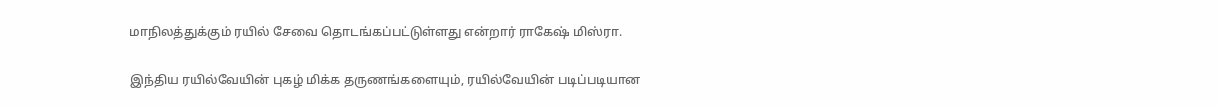மாநிலத்துக்கும் ரயில் சேவை தொடங்கப்பட்டுள்ளது என்றார் ராகேஷ் மிஸ்ரா.

இந்திய ரயில்வேயின் புகழ் மிக்க தருணங்களையும், ரயில்வேயின் படிப்படியான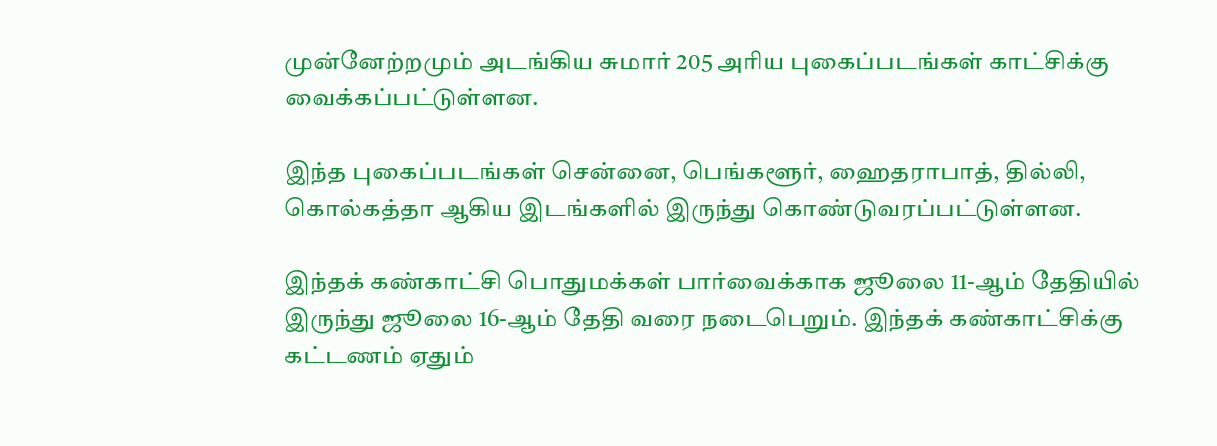முன்னேற்றமும் அடங்கிய சுமார் 205 அரிய புகைப்படங்கள் காட்சிக்கு வைக்கப்பட்டுள்ளன.

இந்த புகைப்படங்கள் சென்னை, பெங்களூர், ஹைதராபாத், தில்லி, கொல்கத்தா ஆகிய இடங்களில் இருந்து கொண்டுவரப்பட்டுள்ளன.

இந்தக் கண்காட்சி பொதுமக்கள் பார்வைக்காக ஜூலை 11-ஆம் தேதியில் இருந்து ஜூலை 16-ஆம் தேதி வரை நடைபெறும். இந்தக் கண்காட்சிக்கு கட்டணம் ஏதும்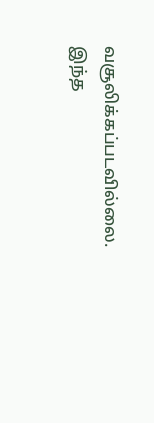வசூலிக்கப்படவில்லை. இந்த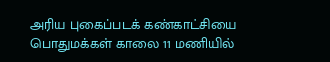அரிய புகைப்படக் கண்காட்சியை பொதுமக்கள் காலை 11 மணியில்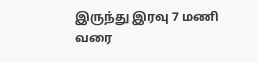இருந்து இரவு 7 மணி வரை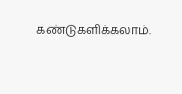கண்டுகளிக்கலாம்.